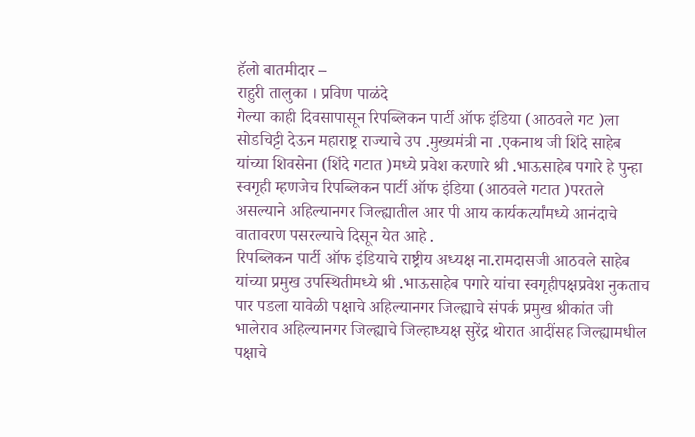हॅलो बातमीदार –
राहुरी तालुका । प्रविण पाळंदे
गेल्या काही दिवसापासून रिपब्लिकन पार्टी ऑफ इंडिया (आठवले गट )ला सोडचिट्टी देऊन महाराष्ट्र राज्याचे उप .मुख्यमंत्री ना .एकनाथ जी शिंदे साहेब यांच्या शिवसेना (शिंदे गटात )मध्ये प्रवेश करणारे श्री .भाऊसाहेब पगारे हे पुन्हा स्वगृही म्हणजेच रिपब्लिकन पार्टी ऑफ इंडिया (आठवले गटात )परतले असल्याने अहिल्यानगर जिल्ह्यातील आर पी आय कार्यकर्त्यांमध्ये आनंदाचे वातावरण पसरल्याचे दिसून येत आहे .
रिपब्लिकन पार्टी ऑफ इंडियाचे राष्ट्रीय अध्यक्ष ना.रामदासजी आठवले साहेब यांच्या प्रमुख उपस्थितीमध्ये श्री .भाऊसाहेब पगारे यांचा स्वगृहीपक्षप्रवेश नुकताच पार पडला यावेळी पक्षाचे अहिल्यानगर जिल्ह्याचे संपर्क प्रमुख श्रीकांत जी भालेराव अहिल्यानगर जिल्ह्याचे जिल्हाध्यक्ष सुरेंद्र थोरात आदींसह जिल्ह्यामधील पक्षाचे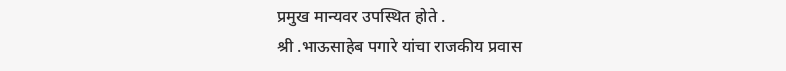प्रमुख मान्यवर उपस्थित होते .
श्री .भाऊसाहेब पगारे यांचा राजकीय प्रवास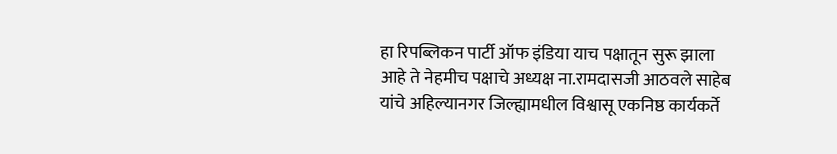हा रिपब्लिकन पार्टी ऑफ इंडिया याच पक्षातून सुरू झाला आहे ते नेहमीच पक्षाचे अध्यक्ष ना.रामदासजी आठवले साहेब यांचे अहिल्यानगर जिल्ह्यामधील विश्वासू एकनिष्ठ कार्यकर्ते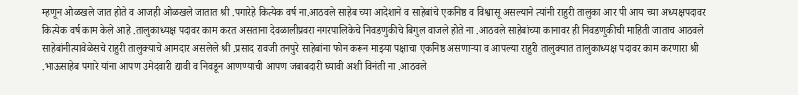म्हणून ओळखले जात होते व आजही ओळखले जातात श्री .पगारेहे कित्येक वर्ष ना.आठवले साहेब च्या आदेशाने व साहेबांचे एकनिष्ठ व विश्वासू असल्याने त्यांनी राहुरी तालुका आर पी आय च्या अध्यक्षपदावर कित्येक वर्ष काम केले आहे .तालुकाध्यक्ष पदावर काम करत असताना देवळालीप्रवरा नगरपालिकेचे निवडणुकीचे बिगुल वाजले होते ना .आठवले साहेबांच्या कानावर ही निवडणुकीची माहिती जाताच आठवले साहेबांनीत्यावेळेसचे राहुरी तालुक्याचे आमदार असलेले श्री .प्रसाद रावजी तनपुरे साहेबांना फोन करून माझ्या पक्षाचा एकनिष्ठ असणाऱ्या व आपल्या राहुरी तालुक्यात तालुकाध्यक्ष पदावर काम करणारा श्री .भाऊसाहेब पगारे यांना आपण उमेदवारी द्यावी व निवडून आणण्याची आपण जबाबदारी घ्यावी अशी विनंती ना .आठवले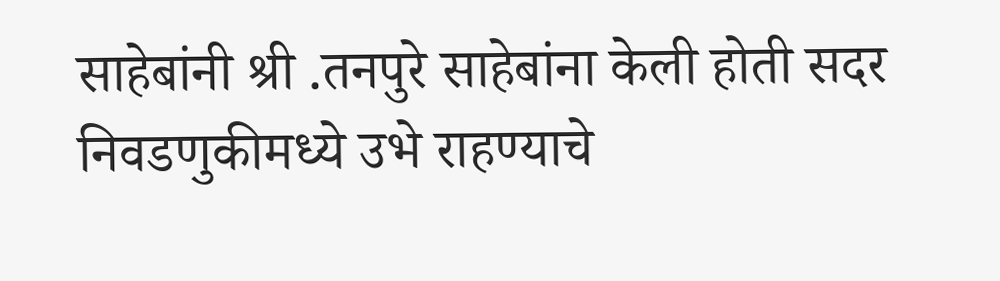साहेबांनी श्री .तनपुरे साहेबांना केली होती सदर निवडणुकीमध्ये उभे राहण्याचे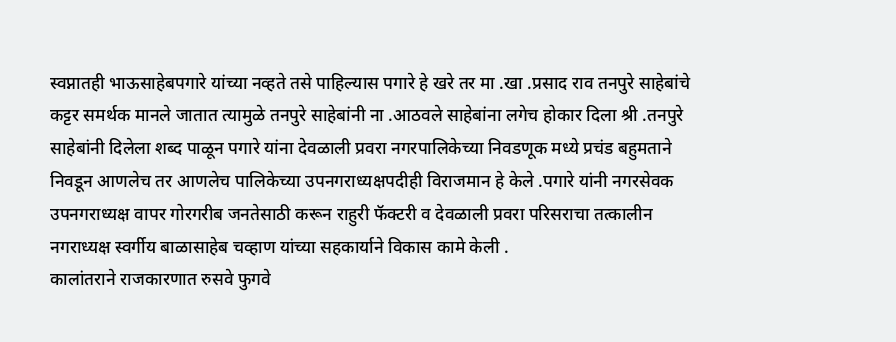स्वप्नातही भाऊसाहेबपगारे यांच्या नव्हते तसे पाहिल्यास पगारे हे खरे तर मा .खा .प्रसाद राव तनपुरे साहेबांचे कट्टर समर्थक मानले जातात त्यामुळे तनपुरे साहेबांनी ना .आठवले साहेबांना लगेच होकार दिला श्री .तनपुरे साहेबांनी दिलेला शब्द पाळून पगारे यांना देवळाली प्रवरा नगरपालिकेच्या निवडणूक मध्ये प्रचंड बहुमताने निवडून आणलेच तर आणलेच पालिकेच्या उपनगराध्यक्षपदीही विराजमान हे केले .पगारे यांनी नगरसेवक उपनगराध्यक्ष वापर गोरगरीब जनतेसाठी करून राहुरी फॅक्टरी व देवळाली प्रवरा परिसराचा तत्कालीन नगराध्यक्ष स्वर्गीय बाळासाहेब चव्हाण यांच्या सहकार्याने विकास कामे केली .
कालांतराने राजकारणात रुसवे फुगवे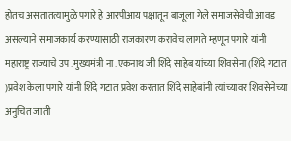होतच असतातत्यामुळे पगारे हे आरपीआय पक्षातून बाजूला गेले समाजसेवेची आवड असल्याने समाजकार्य करण्यासाठी राजकारण करावेच लागते म्हणून पगारे यांनी महाराष्ट्र राज्याचे उप .मुख्यमंत्री ना .एकनाथ जी शिंदे साहेब यांच्या शिवसेना (शिंदे गटात )प्रवेश केला पगारे यांनी शिंदे गटात प्रवेश करतात शिंदे साहेबांनी त्यांच्यावर शिवसेनेच्या अनुचित जाती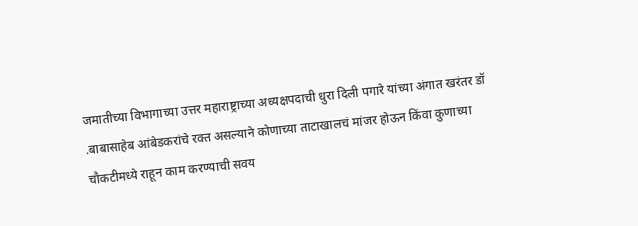जमातीच्या विभागाच्या उत्तर महाराष्ट्राच्या अध्यक्षपदाची धुरा दिली पगारे यांच्या अंगात खरंतर डॉ .बाबासाहेब आंबेडकरांचे रक्त असल्याने कोणाच्या ताटाखालचं मांजर होऊन किंवा कुणाच्या चौकटीमध्ये राहून काम करण्याची सवय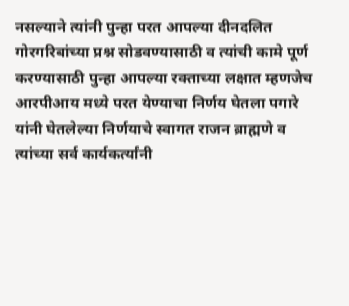नसल्याने त्यांनी पुन्हा परत आपल्या दीनदलित गोरगरिबांच्या प्रश्न सोडवण्यासाठी व त्यांची कामे पूर्ण करण्यासाठी पुन्हा आपल्या रक्ताच्या लक्षात म्हणजेच आरपीआय मध्ये परत येण्याचा निर्णय घेतला पगारे यांनी घेतलेल्या निर्णयाचे स्वागत राजन ब्राह्मणे व त्यांच्या सर्व कार्यकर्त्यांनी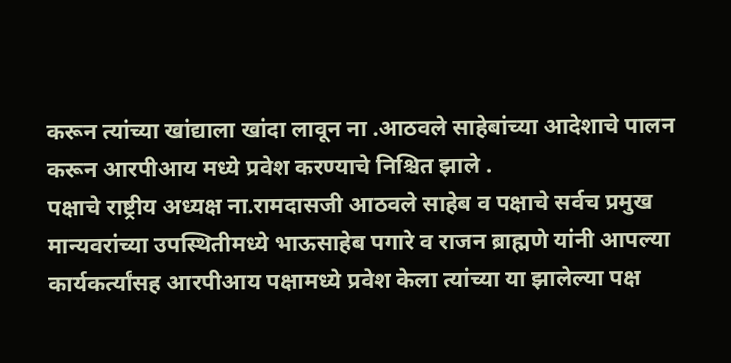करून त्यांच्या खांद्याला खांदा लावून ना .आठवले साहेबांच्या आदेशाचे पालन करून आरपीआय मध्ये प्रवेश करण्याचे निश्चित झाले .
पक्षाचे राष्ट्रीय अध्यक्ष ना.रामदासजी आठवले साहेब व पक्षाचे सर्वच प्रमुख मान्यवरांच्या उपस्थितीमध्ये भाऊसाहेब पगारे व राजन ब्राह्मणे यांनी आपल्या कार्यकर्त्यांसह आरपीआय पक्षामध्ये प्रवेश केला त्यांच्या या झालेल्या पक्ष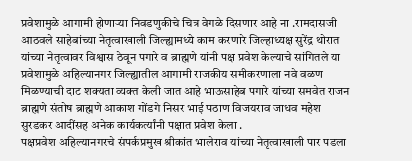प्रवेशामुळे आगामी होणाऱ्या निवडणुकीचे चित्र वेगळे दिसणार आहे ना .रामदासजी आठवले साहेबांच्या नेतृत्वाखाली जिल्ह्यामध्ये काम करणारे जिल्हाध्यक्ष सुरेंद्र थोरात यांच्या नेतृत्वावर विश्वास ठेवून पगारे व ब्राह्मणे यांनी पक्ष प्रवेश केल्याचे सांगितले या प्रवेशामुळे अहिल्यानगर जिल्ह्यातील आगामी राजकीय समीकरणाला नवे वळण मिळण्याची दाट शक्यता व्यक्त केली जात आहे भाऊसाहेब पगारे यांच्या समवेत राजन ब्राह्मणे संतोष ब्राह्मणे आकाश गोंडगे निसर भाई पठाण विजयराव जाधव महेश सुरडकर आदींसह अनेक कार्यकर्त्यांनी पक्षात प्रवेश केला .
पक्षप्रवेश अहिल्यानगरचे संपर्कप्रमुख श्रीकांत भालेराव यांच्या नेतृत्वाखाली पार पडला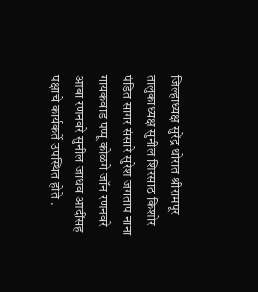जिल्हाध्यक्ष सुरेंद्र थोरात श्रीरामपूर तालुकाध्यक्ष सुनील शिरसाठ किशोर पंडित सागर संसारे सुरेश जगताप नाना गायकवाड पप्पू कोळगे जॉन रणनवरे आबा रणनवरे सुनील जाधव आदींसह पक्षाचे कार्यकर्ते उपस्थित होते .